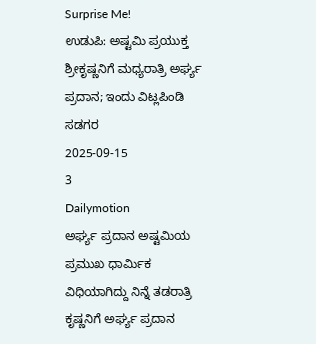Surprise Me!
ಉಡುಪಿ: ಅಷ್ಟಮಿ ಪ್ರಯುಕ್ತ ಶ್ರೀಕೃಷ್ಣನಿಗೆ ಮಧ್ಯರಾತ್ರಿ ಅರ್ಘ್ಯ ಪ್ರದಾನ; ಇಂದು ವಿಟ್ಲಪಿಂಡಿ ಸಡಗರ
2025-09-15
3
Dailymotion
ಅರ್ಘ್ಯ ಪ್ರದಾನ ಅಷ್ಟಮಿಯ ಪ್ರಮುಖ ಧಾರ್ಮಿಕ ವಿಧಿಯಾಗಿದ್ದು ನಿನ್ನೆ ತಡರಾತ್ರಿ ಕೃಷ್ಣನಿಗೆ ಅರ್ಘ್ಯ ಪ್ರದಾನ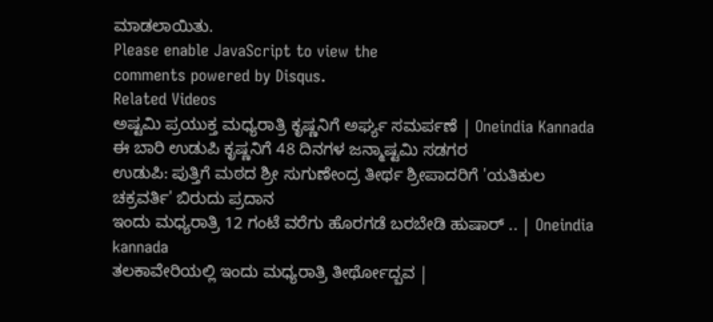ಮಾಡಲಾಯಿತು.
Please enable JavaScript to view the
comments powered by Disqus.
Related Videos
ಅಷ್ಟಮಿ ಪ್ರಯುಕ್ತ ಮಧ್ಯರಾತ್ರಿ ಕೃಷ್ಣನಿಗೆ ಅರ್ಘ್ಯ ಸಮರ್ಪಣೆ | Oneindia Kannada
ಈ ಬಾರಿ ಉಡುಪಿ ಕೃಷ್ಣನಿಗೆ 48 ದಿನಗಳ ಜನ್ಮಾಷ್ಟಮಿ ಸಡಗರ
ಉಡುಪಿ: ಪುತ್ತಿಗೆ ಮಠದ ಶ್ರೀ ಸುಗುಣೇಂದ್ರ ತೀರ್ಥ ಶ್ರೀಪಾದರಿಗೆ 'ಯತಿಕುಲ ಚಕ್ರವರ್ತಿ' ಬಿರುದು ಪ್ರದಾನ
ಇಂದು ಮಧ್ಯರಾತ್ರಿ 12 ಗಂಟೆ ವರೆಗು ಹೊರಗಡೆ ಬರಬೇಡಿ ಹುಷಾರ್ .. | Oneindia kannada
ತಲಕಾವೇರಿಯಲ್ಲಿ ಇಂದು ಮಧ್ಯರಾತ್ರಿ ತೀರ್ಥೋದ್ಬವ |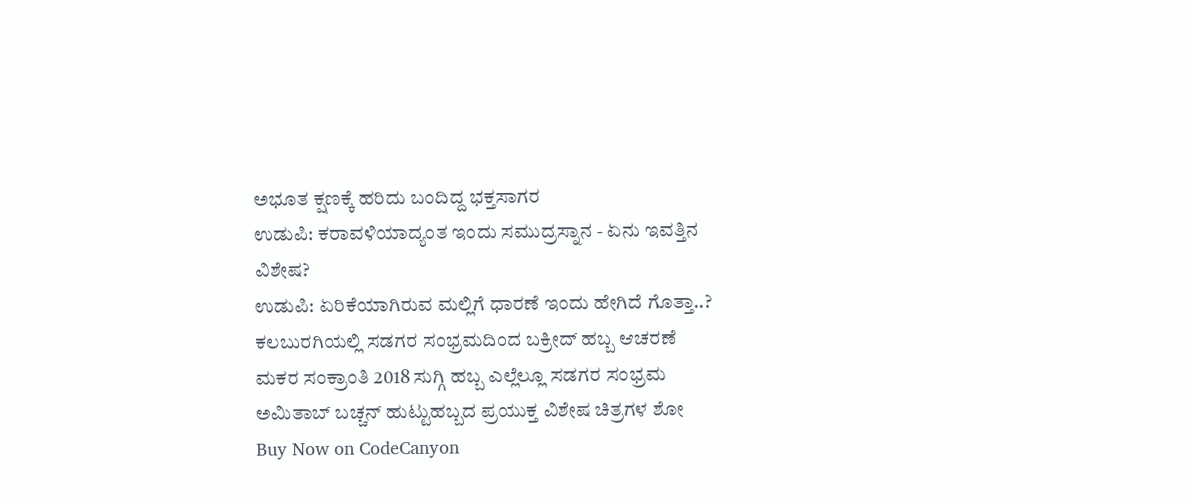ಅಭೂತ ಕ್ಷಣಕ್ಕೆ ಹರಿದು ಬಂದಿದ್ದ ಭಕ್ತಸಾಗರ
ಉಡುಪಿ: ಕರಾವಳಿಯಾದ್ಯಂತ ಇಂದು ಸಮುದ್ರಸ್ನಾನ - ಏನು ಇವತ್ತಿನ ವಿಶೇಷ?
ಉಡುಪಿ: ಏರಿಕೆಯಾಗಿರುವ ಮಲ್ಲಿಗೆ ಧಾರಣೆ ಇಂದು ಹೇಗಿದೆ ಗೊತ್ತಾ..?
ಕಲಬುರಗಿಯಲ್ಲಿ ಸಡಗರ ಸಂಭ್ರಮದಿಂದ ಬಕ್ರೀದ್ ಹಬ್ಬ ಆಚರಣೆ
ಮಕರ ಸಂಕ್ರಾಂತಿ 2018 ಸುಗ್ಗಿ ಹಬ್ಬ ಎಲ್ಲೆಲ್ಲೂ ಸಡಗರ ಸಂಭ್ರಮ
ಅಮಿತಾಬ್ ಬಚ್ಚನ್ ಹುಟ್ಟುಹಬ್ಬದ ಪ್ರಯುಕ್ತ ವಿಶೇಷ ಚಿತ್ರಗಳ ಶೋ
Buy Now on CodeCanyon